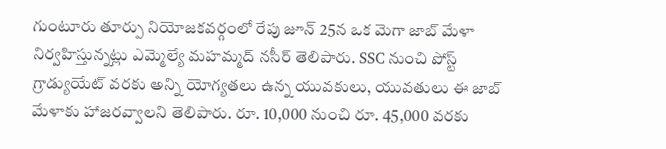గుంటూరు తూర్పు నియోజకవర్గంలో రేపు జూన్ 25న ఒక మెగా జాబ్ మేళా నిర్వహిస్తున్నట్లు ఎమ్మెల్యే మహమ్మద్ నసీర్ తెలిపారు. SSC నుంచి పోస్ట్ గ్రాడ్యుయేట్ వరకు అన్ని యోగ్యతలు ఉన్న యువకులు, యువతులు ఈ జాబ్ మేళాకు హాజరవ్వాలని తెలిపారు. రూ. 10,000 నుంచి రూ. 45,000 వరకు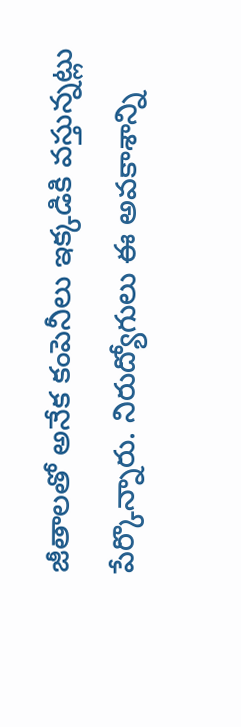జీతాలతో అనేక కంపెనీలు ఇక్కడికి వస్తున్నట్లు పేర్కొన్నారు. నిరుద్యోగులు ఈ అవకాశాన్ని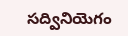సద్వినియెగం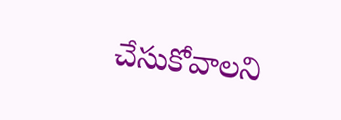చేసుకోవాలని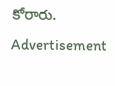కోరారు.
Advertisement